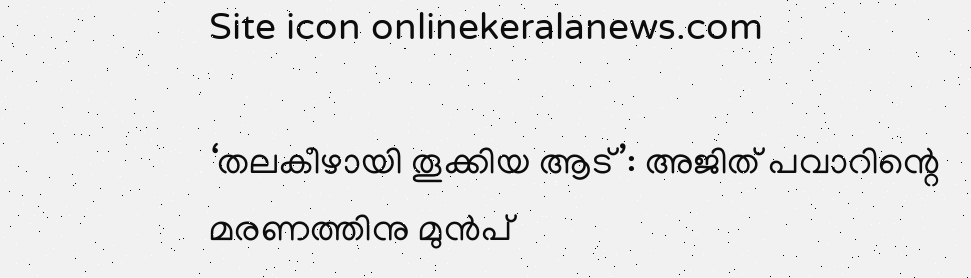Site icon onlinekeralanews.com

‘തലകീഴായി തൂക്കിയ ആട്’: അജിത് പവാറിന്റെ മരണത്തിനു മുൻപ്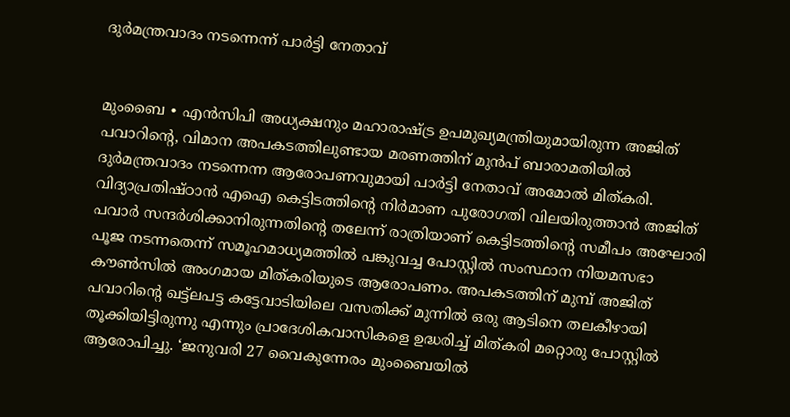ദുർമന്ത്രവാദം നടന്നെന്ന് പാർട്ടി നേതാവ്


മുംബൈ ∙ എൻസിപി അധ്യക്ഷനും മഹാരാഷ്ട്ര ഉപമുഖ്യമന്ത്രിയുമായിരുന്ന അജിത് പവാറിന്റെ, വിമാന അപകടത്തിലുണ്ടായ മരണത്തിന് മുൻപ് ബാരാമതിയിൽ ദുർമന്ത്രവാദം നടന്നെന്ന ആരോപണവുമായി പാർട്ടി നേതാവ് അമോൽ മിത്കരി. വിദ്യാപ്രതിഷ്ഠാൻ എഐ കെട്ടിടത്തിന്റെ നിർമാണ പുരോഗതി വിലയിരുത്താൻ അജിത് പവാർ സന്ദർശിക്കാനിരുന്നതിന്റെ തലേന്ന് രാത്രിയാണ് കെട്ടിടത്തിന്റെ സമീപം അഘോരി പൂജ നടന്നതെന്ന് സമൂഹമാധ്യമത്തിൽ പങ്കുവച്ച പോസ്റ്റിൽ സംസ്ഥാന നിയമസഭാ കൗൺസിൽ അംഗമായ മിത്കരിയുടെ ആരോപണം. അപകടത്തിന് മുമ്പ് അജിത് പവാറിന്റെ ഖട്ട്ലപട്ട കട്ടേവാടിയിലെ വസതിക്ക് മുന്നിൽ ഒരു ആടിനെ തലകീഴായി തൂക്കിയിട്ടിരുന്നു എന്നും പ്രാദേശികവാസികളെ ഉദ്ധരിച്ച് മിത്കരി മറ്റൊരു പോസ്റ്റിൽ ആരോപിച്ചു. ‘ജനുവരി 27 വൈകുന്നേരം മുംബൈയിൽ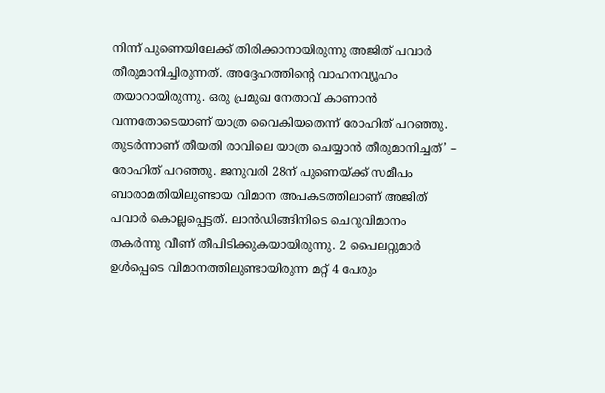നിന്ന് പുണെയിലേക്ക് തിരിക്കാനായിരുന്നു അജിത് പവാർ തീരുമാനിച്ചിരുന്നത്. അദ്ദേഹത്തിന്റെ വാഹനവ്യൂഹം തയാറായിരുന്നു. ഒരു പ്രമുഖ നേതാവ് കാണാൻ വന്നതോടെയാണ് യാത്ര വൈകിയതെന്ന് രോഹിത് പറഞ്ഞു. തുടർന്നാണ് തീയതി രാവിലെ യാത്ര ചെയ്യാൻ തീരുമാനിച്ചത്’ – രോഹിത് പറഞ്ഞു. ജനുവരി 28ന് പുണെയ്ക്ക് സമീപം ബാരാമതിയിലുണ്ടായ വിമാന അപകടത്തിലാണ് അജിത് പവാർ കൊല്ലപ്പെട്ടത്. ലാൻഡിങ്ങിനിടെ ചെറുവിമാനം തകർന്നു വീണ് തീപിടിക്കുകയായിരുന്നു. 2 പൈലറ്റുമാർ ഉൾപ്പെടെ വിമാനത്തിലുണ്ടായിരുന്ന മറ്റ് 4 പേരും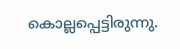കൊല്ലപ്പെട്ടിരുന്നു.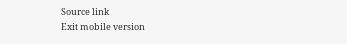Source link
Exit mobile version